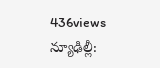436views
న్యూఢిల్లీ: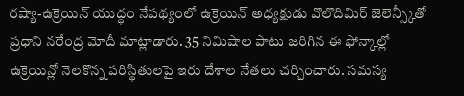రష్యా-ఉక్రెయిన్ యుద్ధం నేపథ్యంలో ఉక్రెయిన్ అధ్యక్షుడు వొలొదిమిర్ జెలెన్స్కీతో ప్రధాని నరేంద్ర మోదీ మాట్లాడారు. 35 నిమిషాల పాటు జరిగిన ఈ ఫోన్కాల్లో ఉక్రెయిన్లో నెలకొన్న పరిస్థితులపై ఇరు దేశాల నేతలు చర్చించారు. సమస్య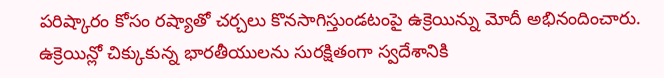పరిష్కారం కోసం రష్యాతో చర్చలు కొనసాగిస్తుండటంపై ఉక్రెయిన్ను మోదీ అభినందించారు.
ఉక్రెయిన్లో చిక్కుకున్న భారతీయులను సురక్షితంగా స్వదేశానికి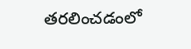తరలించడంలో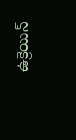ఉక్రెయిన్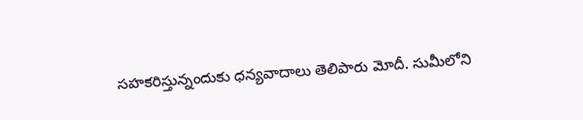సహకరిస్తున్నందుకు ధన్యవాదాలు తెలిపారు మోదీ. సుమీలోని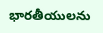భారతీయులను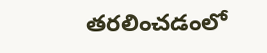తరలించడంలో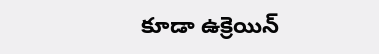కూడా ఉక్రెయిన్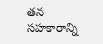తన సహకారాన్ని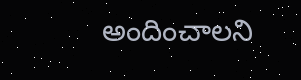అందించాలని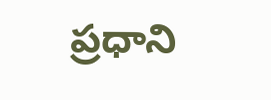ప్రధాని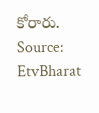కోరారు.
Source: EtvBharat